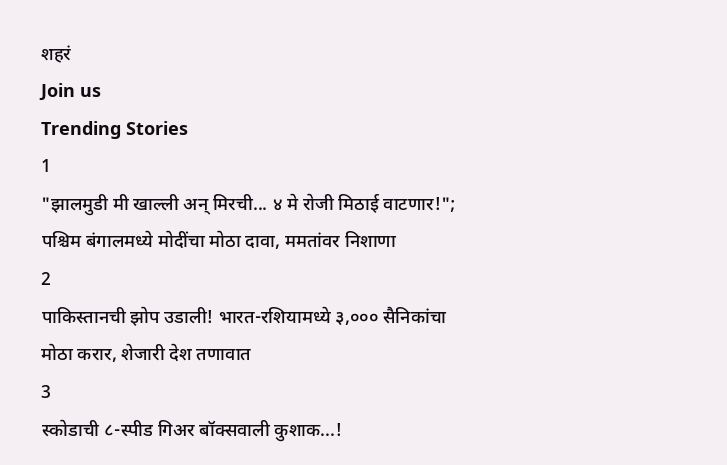शहरं
Join us
Trending Stories
1
"झालमुडी मी खाल्ली अन् मिरची... ४ मे रोजी मिठाई वाटणार!"; पश्चिम बंगालमध्ये मोदींचा मोठा दावा, ममतांवर निशाणा
2
पाकिस्तानची झोप उडाली! भारत-रशियामध्ये ३,००० सैनिकांचा मोठा करार, शेजारी देश तणावात
3
स्कोडाची ८-स्पीड गिअर बॉक्सवाली कुशाक...!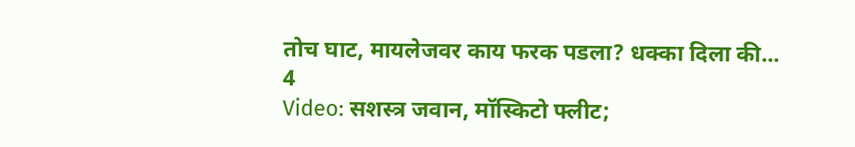तोच घाट, मायलेजवर काय फरक पडला? धक्का दिला की...
4
Video: सशस्त्र जवान, मॉस्किटो फ्लीट;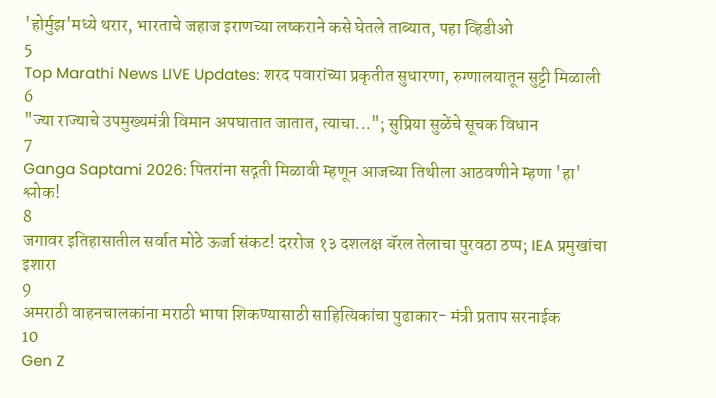'होर्मुझ'मध्ये थरार, भारताचे जहाज इराणच्या लष्कराने कसे घेतले ताब्यात, पहा व्हिडीओ
5
Top Marathi News LIVE Updates: शरद पवारांच्या प्रकृतीत सुधारणा, रुग्णालयातून सुट्टी मिळाली
6
"ज्या राज्याचे उपमुख्यमंत्री विमान अपघातात जातात, त्याचा..."; सुप्रिया सुळेंचे सूचक विधान
7
Ganga Saptami 2026: पितरांना सद्गती मिळावी म्हणून आजच्या तिथीला आठवणीने म्हणा 'हा' श्लोक!
8
जगावर इतिहासातील सर्वात मोठे ऊर्जा संकट! दररोज १३ दशलक्ष बॅरल तेलाचा पुरवठा ठप्प; IEA प्रमुखांचा इशारा
9
अमराठी वाहनचालकांना मराठी भाषा शिकण्यासाठी साहित्यिकांचा पुढाकार- मंत्री प्रताप सरनाईक
10
Gen Z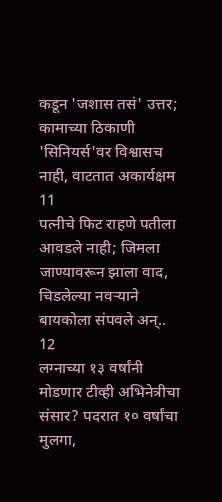कडून 'जशास तसं' उत्तर; कामाच्या ठिकाणी 'सिनियर्स'वर विश्वासच नाही, वाटतात अकार्यक्षम
11
पत्नीचे फिट राहणे पतीला आवडले नाही; जिमला जाण्यावरून झाला वाद, चिडलेल्या नवऱ्याने बायकोला संपवले अन्..
12
लग्नाच्या १३ वर्षांनी मोडणार टीव्ही अभिनेत्रीचा संसार? पदरात १० वर्षांचा मुलगा,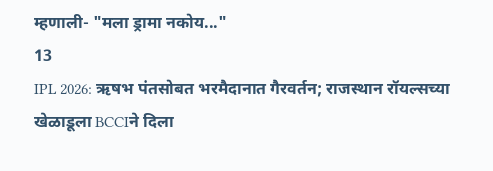म्हणाली- "मला ड्रामा नकोय..."
13
IPL 2026: ऋषभ पंतसोबत भरमैदानात गैरवर्तन; राजस्थान रॉयल्सच्या खेळाडूला BCCIने दिला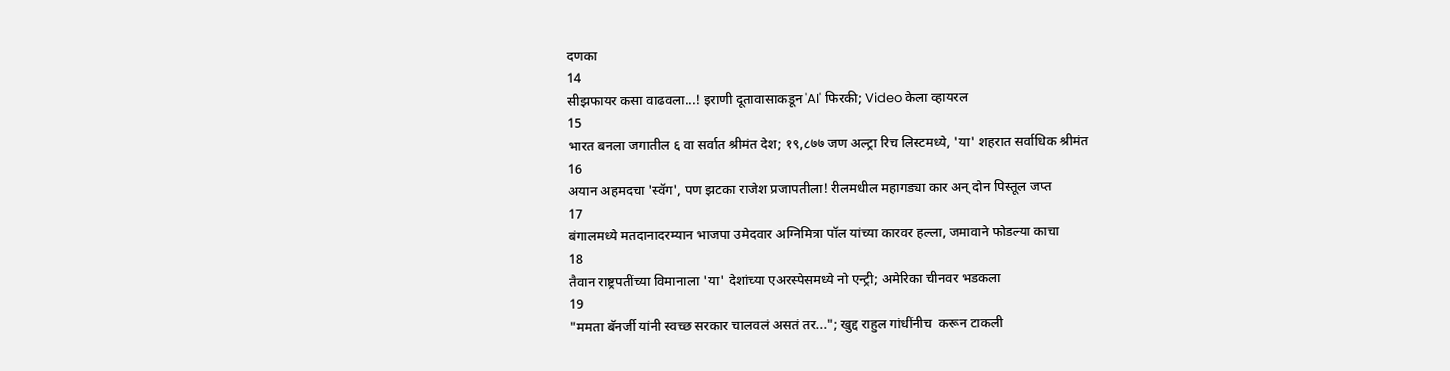दणका
14
सीझफायर कसा वाढवला...! इराणी दूतावासाकडून 'AI' फिरकी; Video केला व्हायरल
15
भारत बनला जगातील ६ वा सर्वात श्रीमंत देश; १९,८७७ जण अल्ट्रा रिच लिस्टमध्ये, 'या' शहरात सर्वाधिक श्रीमंत
16
अयान अहमदचा 'स्वॅग', पण झटका राजेश प्रजापतीला! रीलमधील महागड्या कार अन् दोन पिस्तूल जप्त
17
बंगालमध्ये मतदानादरम्यान भाजपा उमेदवार अग्निमित्रा पॉल यांच्या कारवर हल्ला, जमावाने फोडल्या काचा
18
तैवान राष्ट्रपतींच्या विमानाला 'या' देशांच्या एअरस्पेसमध्ये नो एन्ट्री; अमेरिका चीनवर भडकला
19
"ममता बॅनर्जी यांनी स्वच्छ सरकार चालवलं असतं तर..."; खुद्द राहुल गांधींनीच  करून टाकली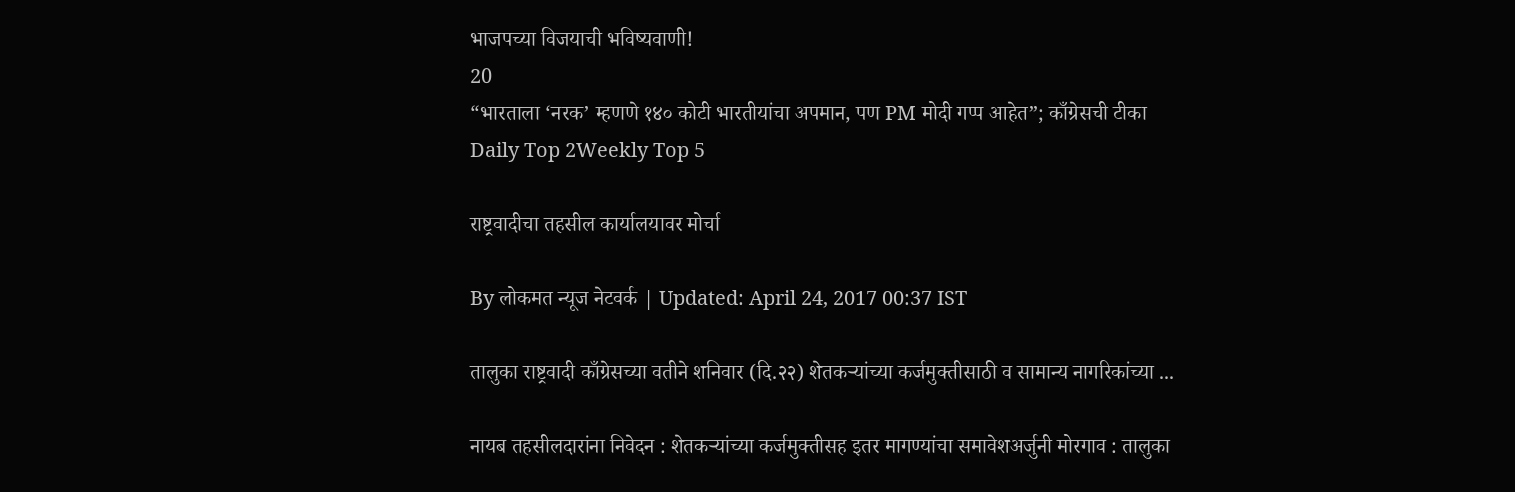भाजपच्या विजयाची भविष्यवाणी!
20
“भारताला ‘नरक’ म्हणणे १४० कोटी भारतीयांचा अपमान, पण PM मोदी गप्प आहेत”; काँग्रेसची टीका
Daily Top 2Weekly Top 5

राष्ट्रवादीचा तहसील कार्यालयावर मोर्चा

By लोकमत न्यूज नेटवर्क | Updated: April 24, 2017 00:37 IST

तालुका राष्ट्रवादी काँग्रेसच्या वतीने शनिवार (दि.२२) शेतकऱ्यांच्या कर्जमुक्तीसाठी व सामान्य नागरिकांच्या ...

नायब तहसीलदारांना निवेदन : शेतकऱ्यांच्या कर्जमुक्तीसह इतर मागण्यांचा समावेशअर्जुनी मोरगाव : तालुका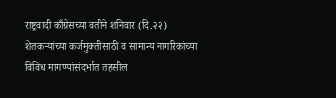राष्ट्रवादी काँग्रेसच्या वतीने शनिवार (दि.२२) शेतकऱ्यांच्या कर्जमुक्तीसाठी व सामान्य नागरिकांच्या विविध मागण्यांसंदर्भात तहसील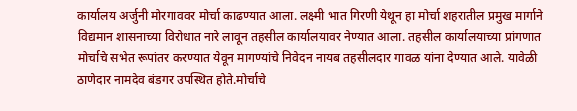कार्यालय अर्जुनी मोरगाववर मोर्चा काढण्यात आला. लक्ष्मी भात गिरणी येथून हा मोर्चा शहरातील प्रमुख मार्गाने विद्यमान शासनाच्या विरोधात नारे लावून तहसील कार्यालयावर नेण्यात आला. तहसील कार्यालयाच्या प्रांगणात मोर्चाचे सभेत रूपांतर करण्यात येवून मागण्यांचे निवेदन नायब तहसीलदार गावळ यांना देण्यात आले. यावेळी ठाणेदार नामदेव बंडगर उपस्थित होते.मोर्चाचे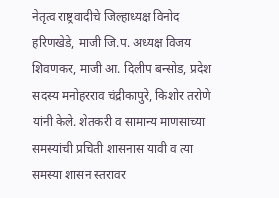नेतृत्व राष्ट्रवादीचे जिल्हाध्यक्ष विनोद हरिणखेडे, माजी जि.प. अध्यक्ष विजय शिवणकर, माजी आ. दिलीप बन्सोड, प्रदेश सदस्य मनोहरराव चंद्रीकापुरे, किशोर तरोणे यांनी केले. शेतकरी व सामान्य माणसाच्या समस्यांची प्रचिती शासनास यावी व त्या समस्या शासन स्तरावर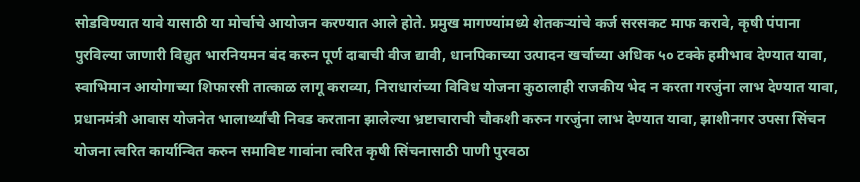सोडविण्यात यावे यासाठी या मोर्चाचे आयोजन करण्यात आले होते. प्रमुख मागण्यांमध्ये शेतकऱ्यांचे कर्ज सरसकट माफ करावे, कृषी पंपाना पुरविल्या जाणारी विद्युत भारनियमन बंद करुन पूर्ण दाबाची वीज द्यावी, धानपिकाच्या उत्पादन खर्चाच्या अधिक ५० टक्के हमीभाव देण्यात यावा, स्वाभिमान आयोगाच्या शिफारसी तात्काळ लागू कराव्या, निराधारांच्या विविध योजना कुठालाही राजकीय भेद न करता गरजुंना लाभ देण्यात यावा, प्रधानमंत्री आवास योजनेत भालार्थ्यांची निवड करताना झालेल्या भ्रष्टाचाराची चौकशी करुन गरजुंना लाभ देण्यात यावा, झाशीनगर उपसा सिंचन योजना त्वरित कार्यान्वित करुन समाविष्ट गावांना त्वरित कृषी सिंचनासाठी पाणी पुरवठा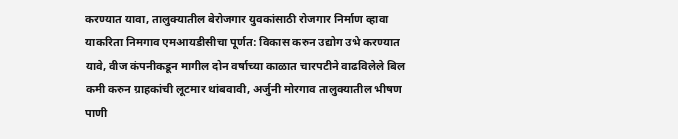करण्यात यावा, तालुक्यातील बेरोजगार युवकांसाठी रोजगार निर्माण व्हावा याकरिता निमगाव एमआयडीसीचा पूर्णत: विकास करुन उद्योग उभे करण्यात यावे, वीज कंपनीकडून मागील दोन वर्षाच्या काळात चारपटीने वाढविलेले बिल कमी करुन ग्राहकांची लूटमार थांबवावी, अर्जुनी मोरगाव तालुक्यातील भीषण पाणी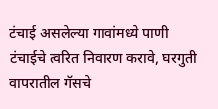टंचाई असलेल्या गावांमध्ये पाणी टंचाईचे त्वरित निवारण करावे, घरगुती वापरातील गॅसचे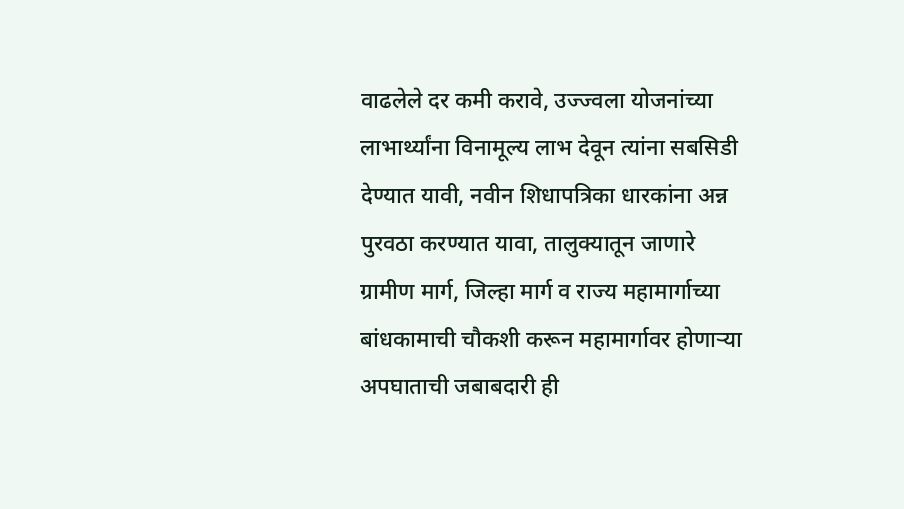वाढलेले दर कमी करावे, उज्ज्वला योजनांच्या लाभार्थ्यांना विनामूल्य लाभ देवून त्यांना सबसिडी देण्यात यावी, नवीन शिधापत्रिका धारकांना अन्न पुरवठा करण्यात यावा, तालुक्यातून जाणारे ग्रामीण मार्ग, जिल्हा मार्ग व राज्य महामार्गाच्या बांधकामाची चौकशी करून महामार्गावर होणाऱ्या अपघाताची जबाबदारी ही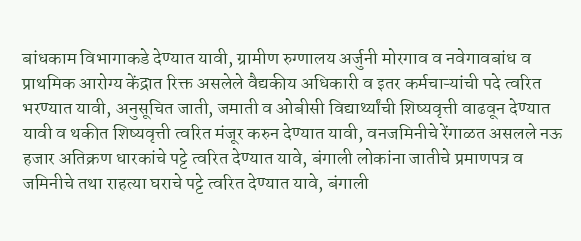बांधकाम विभागाकडे देण्यात यावी, ग्रामीण रुग्णालय अर्जुनी मोरगाव व नवेगावबांध व प्राथमिक आरोग्य केंद्रात रिक्त असलेले वैद्यकीय अधिकारी व इतर कर्मचाऱ्यांची पदे त्वरित भरण्यात यावी, अनुसूचित जाती, जमाती व ओबीसी विद्यार्थ्यांची शिष्यवृत्ती वाढवून देण्यात यावी व थकीत शिष्यवृत्ती त्वरित मंजूर करुन देण्यात यावी, वनजमिनीचे रेंगाळत असलले नऊ हजार अतिक्रण धारकांचे पट्टे त्वरित देण्यात यावे, बंगाली लोकांना जातीचे प्रमाणपत्र व जमिनीचे तथा राहत्या घराचे पट्टे त्वरित देण्यात यावे, बंगाली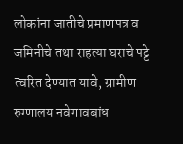लोकांना जातीचे प्रमाणपत्र व जमिनीचे तथा राहत्या घराचे पट्टे त्वरित देण्यात यावे, ग्रामीण रुग्णालय नवेगावबांध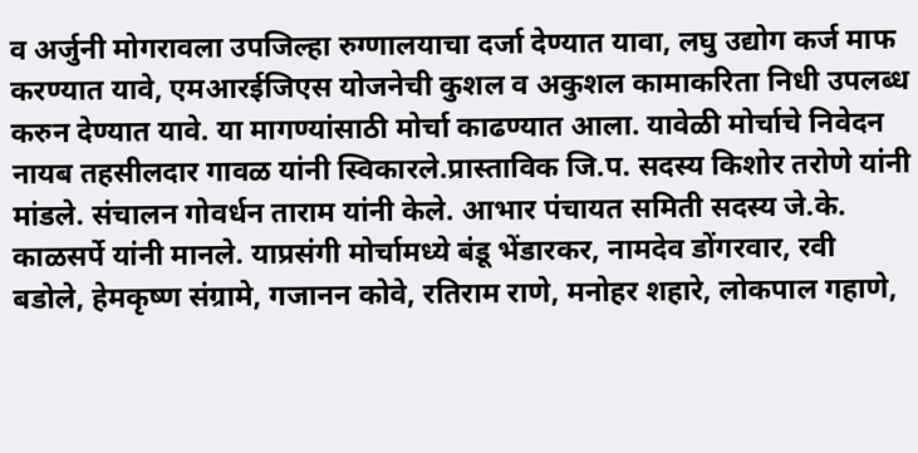व अर्जुनी मोगरावला उपजिल्हा रुग्णालयाचा दर्जा देण्यात यावा, लघु उद्योग कर्ज माफ करण्यात यावे, एमआरईजिएस योजनेची कुशल व अकुशल कामाकरिता निधी उपलब्ध करुन देण्यात यावे. या मागण्यांसाठी मोर्चा काढण्यात आला. यावेळी मोर्चाचे निवेदन नायब तहसीलदार गावळ यांनी स्विकारले.प्रास्ताविक जि.प. सदस्य किशोर तरोणे यांनी मांडले. संचालन गोवर्धन ताराम यांनी केले. आभार पंचायत समिती सदस्य जे.के. काळसर्पे यांनी मानले. याप्रसंगी मोर्चामध्ये बंडू भेंडारकर, नामदेव डोंगरवार, रवी बडोले, हेमकृष्ण संग्रामे, गजानन कोवे, रतिराम राणे, मनोहर शहारे, लोकपाल गहाणे,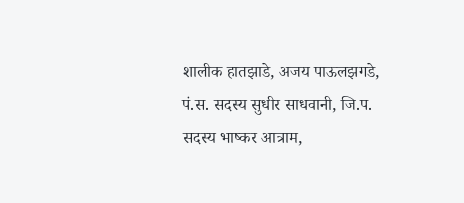शालीक हातझाडे, अजय पाऊलझगडे, पं.स. सदस्य सुधीर साधवानी, जि.प. सदस्य भाष्कर आत्राम,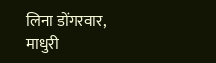लिना डोंगरवार, माधुरी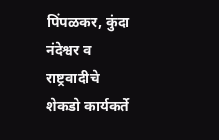पिंपळकर, कुंदा नंदेश्वर व राष्ट्रवादीचे शेकडो कार्यकर्ते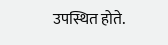उपस्थित होते.